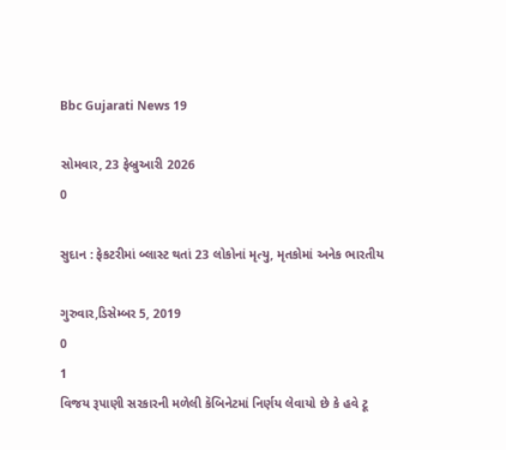Bbc Gujarati News 19

સોમવાર, 23 ફેબ્રુઆરી 2026
0

સુદાન : ફેકટરીમાં બ્લાસ્ટ થતાં 23 લોકોનાં મૃત્યુ, મૃતકોમાં અનેક ભારતીય

ગુરુવાર,ડિસેમ્બર 5, 2019
0
1
વિજય રૂપાણી સરકારની મળેલી કૅબિનેટમાં નિર્ણય લેવાયો છે કે હવે ટૂ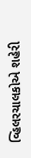વ્હિલરચાલકોએ શહેરી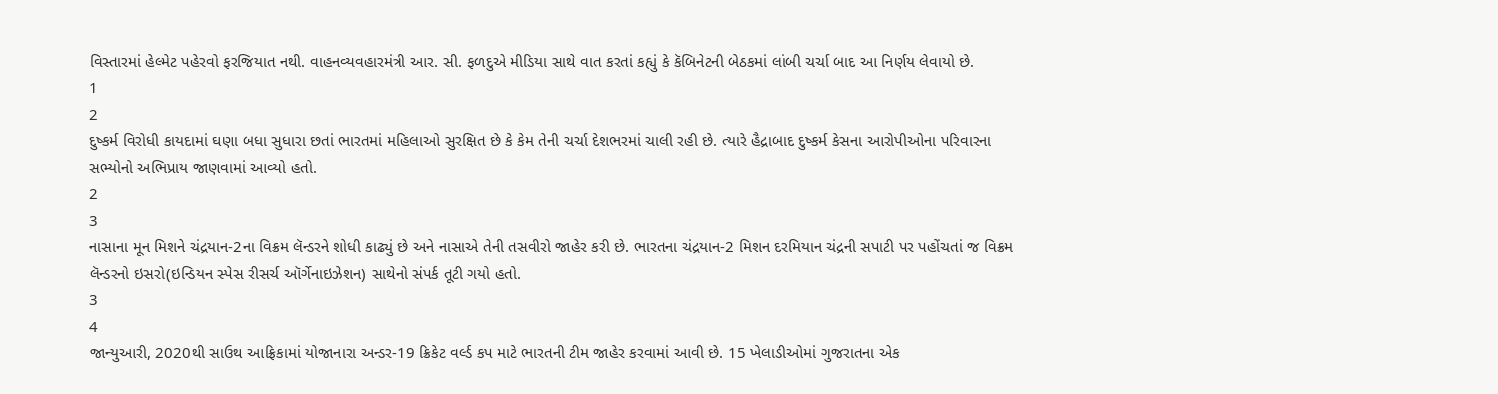વિસ્તારમાં હેલ્મેટ પહેરવો ફરજિયાત નથી. વાહનવ્યવહારમંત્રી આર. સી. ફળદુએ મીડિયા સાથે વાત કરતાં કહ્યું કે કૅબિનેટની બેઠકમાં લાંબી ચર્ચા બાદ આ નિર્ણય લેવાયો છે.
1
2
દુષ્કર્મ વિરોધી કાયદામાં ઘણા બધા સુધારા છતાં ભારતમાં મહિલાઓ સુરક્ષિત છે કે કેમ તેની ચર્ચા દેશભરમાં ચાલી રહી છે. ત્યારે હૈદ્રાબાદ દુષ્કર્મ કેસના આરોપીઓના પરિવારના સભ્યોનો અભિપ્રાય જાણવામાં આવ્યો હતો.
2
3
નાસાના મૂન મિશને ચંદ્રયાન-2ના વિક્રમ લૅન્ડરને શોધી કાઢ્યું છે અને નાસાએ તેની તસવીરો જાહેર કરી છે. ભારતના ચંદ્રયાન-2 મિશન દરમિયાન ચંદ્રની સપાટી પર પહોંચતાં જ વિક્રમ લૅન્ડરનો ઇસરો(ઇન્ડિયન સ્પેસ રીસર્ચ ઑર્ગેનાઇઝેશન) સાથેનો સંપર્ક તૂટી ગયો હતો.
3
4
જાન્યુઆરી, 2020થી સાઉથ આફ્રિકામાં યોજાનારા અન્ડર-19 ક્રિકેટ વર્લ્ડ કપ માટે ભારતની ટીમ જાહેર કરવામાં આવી છે. 15 ખેલાડીઓમાં ગુજરાતના એક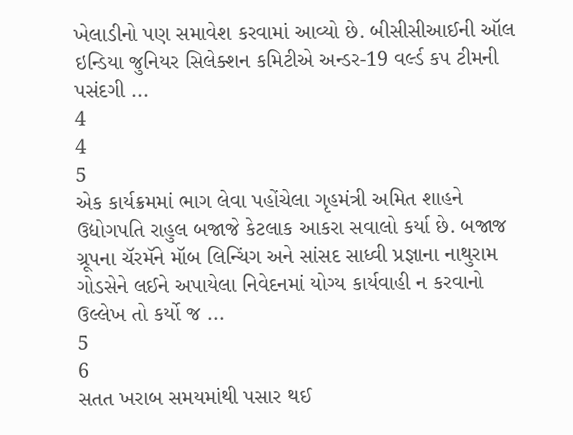ખેલાડીનો પણ સમાવેશ કરવામાં આવ્યો છે. બીસીસીઆઈની ઑલ ઇન્ડિયા જુનિયર સિલેક્શન કમિટીએ અન્ડર-19 વર્લ્ડ કપ ટીમની પસંદગી ...
4
4
5
એક કાર્યક્રમમાં ભાગ લેવા પહોંચેલા ગૃહમંત્રી અમિત શાહને ઉદ્યોગપતિ રાહુલ બજાજે કેટલાક આકરા સવાલો કર્યા છે. બજાજ ગ્રૂપના ચૅરમૅને મૉબ લિન્ચિંગ અને સાંસદ સાધ્વી પ્રજ્ઞાના નાથુરામ ગોડસેને લઈને અપાયેલા નિવેદનમાં યોગ્ય કાર્યવાહી ન કરવાનો ઉલ્લેખ તો કર્યો જ ...
5
6
સતત ખરાબ સમયમાંથી પસાર થઈ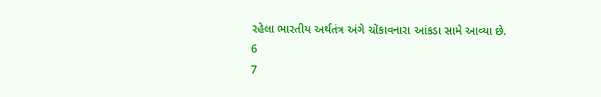રહેલા ભારતીય અર્થતંત્ર અંગે ચોંકાવનારા આંકડા સામે આવ્યા છે.
6
7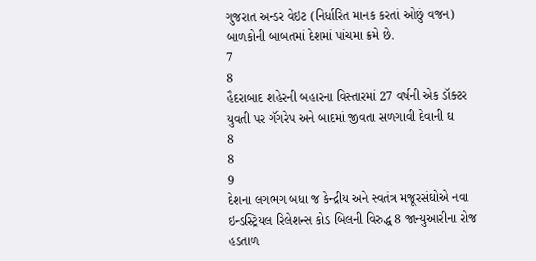ગુજરાત અન્ડર વેઇટ (નિર્ધારિત માનક કરતાં ઓછું વજન) બાળકોની બાબતમાં દેશમાં પાંચમા ક્રમે છે.
7
8
હૈદરાબાદ શહેરની બહારના વિસ્તારમાં 27 વર્ષની એક ડૉક્ટર યુવતી પર ગૅંગરેપ અને બાદમાં જીવતા સળગાવી દેવાની ઘ
8
8
9
દેશના લગભગ બધા જ કેન્દ્રીય અને સ્વતંત્ર મજૂરસંઘોએ નવા ઇન્ડસ્ટ્રિયલ રિલેશન્સ કોડ બિલની વિરુદ્ધ 8 જાન્યુઆરીના રોજ હડતાળ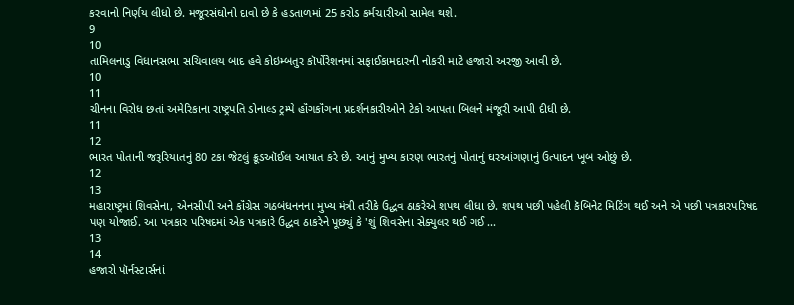કરવાનો નિર્ણય લીધો છે. મજૂરસંઘોનો દાવો છે કે હડતાળમાં 25 કરોડ કર્મચારીઓ સામેલ થશે.
9
10
તામિલનાડુ વિધાનસભા સચિવાલય બાદ હવે કોઇમ્બતુર કૉર્પોરેશનમાં સફાઈકામદારની નોકરી માટે હજારો અરજી આવી છે.
10
11
ચીનના વિરોધ છતાં અમેરિકાના રાષ્ટ્રપતિ ડોનાલ્ડ ટ્રમ્પે હૉંગકૉંગના પ્રદર્શનકારીઓને ટેકો આપતા બિલને મંજૂરી આપી દીધી છે.
11
12
ભારત પોતાની જરૂરિયાતનું 80 ટકા જેટલું ક્રૂડઑઈલ આયાત કરે છે. આનું મુખ્ય કારણ ભારતનું પોતાનું ઘરઆંગણાનું ઉત્પાદન ખૂબ ઓછું છે.
12
13
મહારાષ્ટ્રમાં શિવસેના, એનસીપી અને કૉંગ્રેસ ગઠબંધનનના મુખ્ય મંત્રી તરીકે ઉદ્ધવ ઠાકરેએ શપથ લીધા છે. શપથ પછી પહેલી કૅબિનેટ મિટિંગ થઈ અને એ પછી પત્રકારપરિષદ પણ યોજાઈ. આ પત્રકાર પરિષદમાં એક પત્રકારે ઉદ્ધવ ઠાકરેને પૂછ્યું કે 'શું શિવસેના સેક્યુલર થઈ ગઈ ...
13
14
હજારો પૉર્નસ્ટાર્સનાં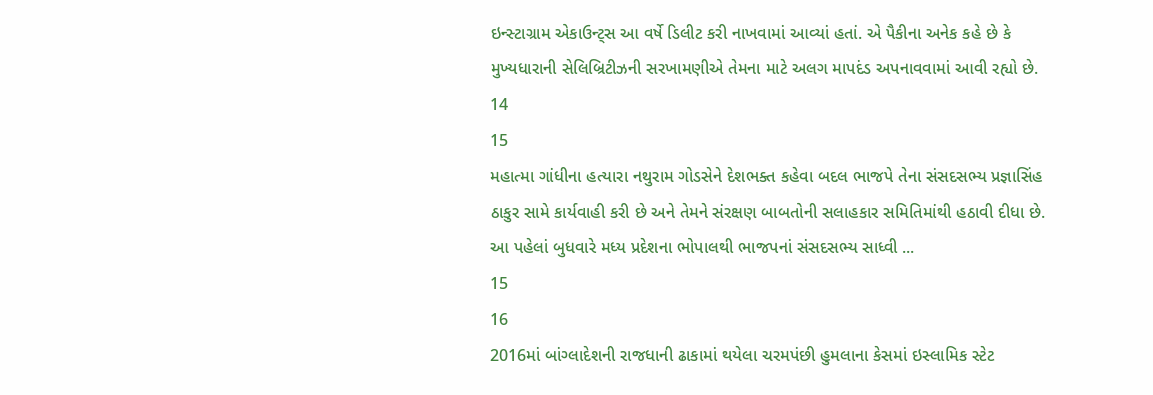ઇન્સ્ટાગ્રામ એકાઉન્ટ્સ આ વર્ષે ડિલીટ કરી નાખવામાં આવ્યાં હતાં. એ પૈકીના અનેક કહે છે કે મુખ્યધારાની સેલિબ્રિટીઝની સરખામણીએ તેમના માટે અલગ માપદંડ અપનાવવામાં આવી રહ્યો છે.
14
15
મહાત્મા ગાંધીના હત્યારા નથુરામ ગોડસેને દેશભક્ત કહેવા બદલ ભાજપે તેના સંસદસભ્ય પ્રજ્ઞાસિંહ ઠાકુર સામે કાર્યવાહી કરી છે અને તેમને સંરક્ષણ બાબતોની સલાહકાર સમિતિમાંથી હઠાવી દીધા છે. આ પહેલાં બુધવારે મધ્ય પ્રદેશના ભોપાલથી ભાજપનાં સંસદસભ્ય સાધ્વી ...
15
16
2016માં બાંગ્લાદેશની રાજધાની ઢાકામાં થયેલા ચરમપંછી હુમલાના કેસમાં ઇસ્લામિક સ્ટેટ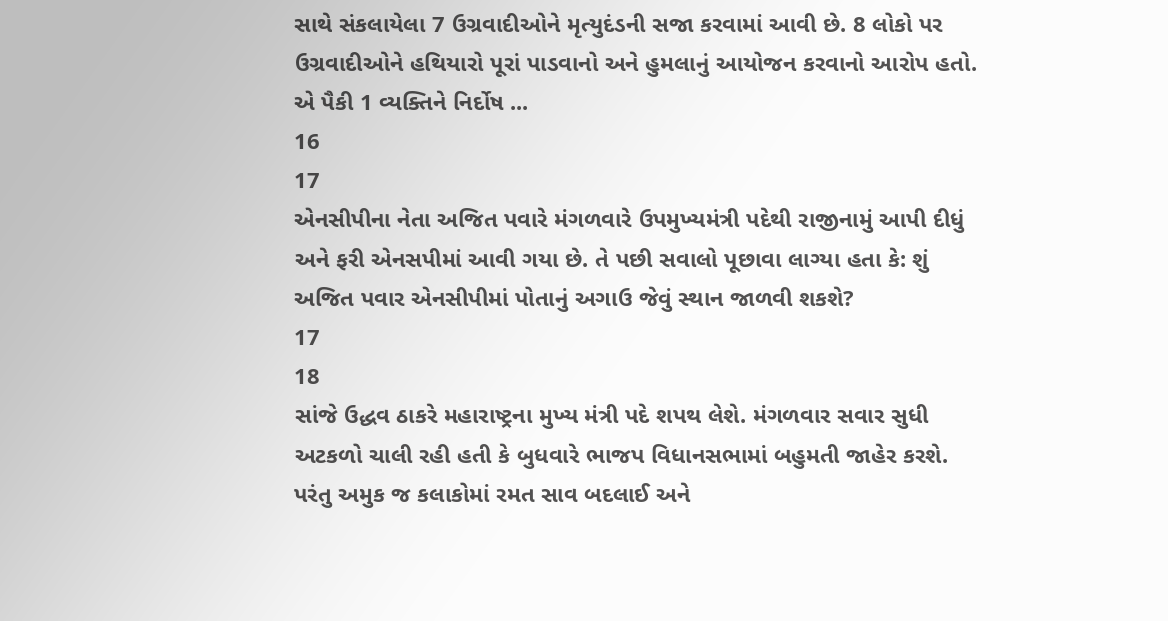સાથે સંકલાયેલા 7 ઉગ્રવાદીઓને મૃત્યુદંડની સજા કરવામાં આવી છે. 8 લોકો પર ઉગ્રવાદીઓને હથિયારો પૂરાં પાડવાનો અને હુમલાનું આયોજન કરવાનો આરોપ હતો. એ પૈકી 1 વ્યક્તિને નિર્દોષ ...
16
17
એનસીપીના નેતા અજિત પવારે મંગળવારે ઉપમુખ્યમંત્રી પદેથી રાજીનામું આપી દીધું અને ફરી એનસપીમાં આવી ગયા છે. તે પછી સવાલો પૂછાવા લાગ્યા હતા કે: શું અજિત પવાર એનસીપીમાં પોતાનું અગાઉ જેવું સ્થાન જાળવી શકશે?
17
18
સાંજે ઉદ્ધવ ઠાકરે મહારાષ્ટ્રના મુખ્ય મંત્રી પદે શપથ લેશે. મંગળવાર સવાર સુધી અટકળો ચાલી રહી હતી કે બુધવારે ભાજપ વિધાનસભામાં બહુમતી જાહેર કરશે. પરંતુ અમુક જ કલાકોમાં રમત સાવ બદલાઈ અને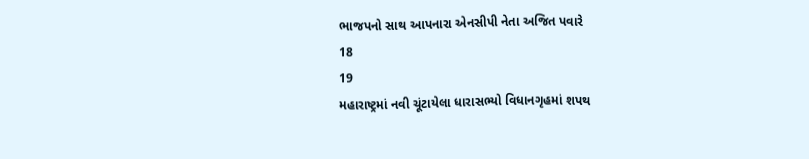ભાજપનો સાથ આપનારા એનસીપી નેતા અજિત પવારે
18
19
મહારાષ્ટ્રમાં નવી ચૂંટાયેલા ધારાસભ્યો વિધાનગૃહમાં શપથ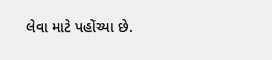લેવા માટે પહોંચ્યા છે.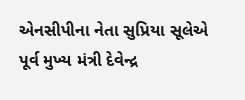એનસીપીના નેતા સુપ્રિયા સૂલેએ પૂર્વ મુખ્ય મંત્રી દેવેન્દ્ર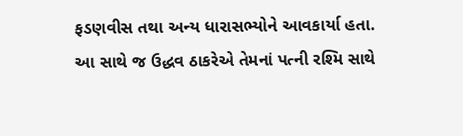ફડણવીસ તથા અન્ય ધારાસભ્યોને આવકાર્યા હતા. આ સાથે જ ઉદ્ધવ ઠાકરેએ તેમનાં પત્ની રશ્મિ સાથે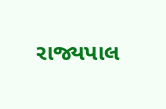રાજ્યપાલ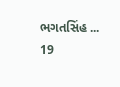ભગતસિંહ ...
19